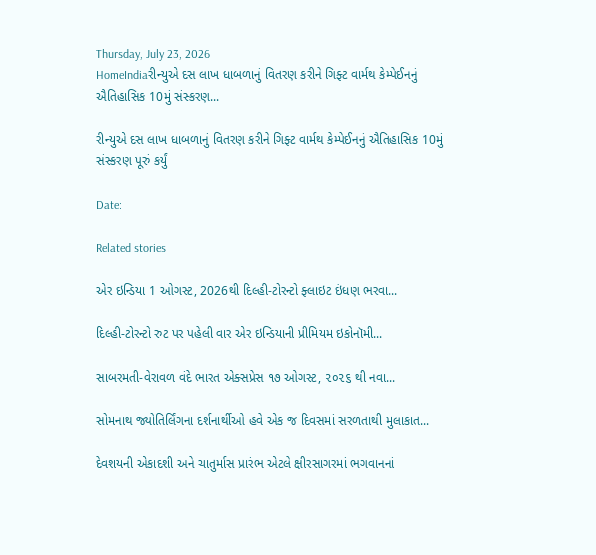Thursday, July 23, 2026
HomeIndiaરીન્યુએ દસ લાખ ધાબળાનું વિતરણ કરીને ગિફ્ટ વાર્મથ કેમ્પેઈનનું ઐતિહાસિક 10મું સંસ્કરણ...

રીન્યુએ દસ લાખ ધાબળાનું વિતરણ કરીને ગિફ્ટ વાર્મથ કેમ્પેઈનનું ઐતિહાસિક 10મું સંસ્કરણ પૂરું કર્યું

Date:

Related stories

એર ઇન્ડિયા 1 ઓગસ્ટ, 2026થી દિલ્હી-ટોરન્ટો ફ્લાઇટ ઇંધણ ભરવા...

દિલ્હી-ટોરન્ટો રુટ પર પહેલી વાર એર ઇન્ડિયાની પ્રીમિયમ ઇકોનૉમી...

સાબરમતી-વેરાવળ વંદે ભારત એક્સપ્રેસ ૧૭ ઓગસ્ટ, ૨૦૨૬ થી નવા...

સોમનાથ જ્યોતિર્લિંગના દર્શનાર્થીઓ હવે એક જ દિવસમાં સરળતાથી મુલાકાત...

દેવશયની એકાદશી અને ચાતુર્માસ પ્રારંભ એટલે ક્ષીરસાગરમાં ભગવાનનાં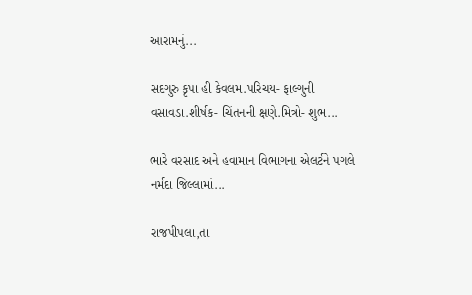આરામનું...

સદગુરુ કૃપા હી કેવલમ.પરિચય- ફાલ્ગુની વસાવડા.શીર્ષક- ચિંતનની ક્ષણે.મિત્રો- શુભ...

ભારે વરસાદ અને હવામાન વિભાગના એલર્ટને પગલે નર્મદા જિલ્લામાં...

રાજપીપલા,તા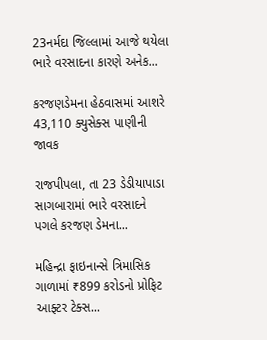23નર્મદા જિલ્લામાં આજે થયેલા ભારે વરસાદના કારણે અનેક...

કરજણડેમના હેઠવાસમાં આશરે 43,110 ક્યુસેક્સ પાણીની જાવક

રાજપીપલા, તા 23 ડેડીયાપાડા સાગબારામાં ભારે વરસાદને પગલે કરજણ ડેમના...

મહિન્દ્રા ફાઇનાન્સે ત્રિમાસિક ગાળામાં ₹899 કરોડનો પ્રોફિટ આફ્ટર ટેક્સ...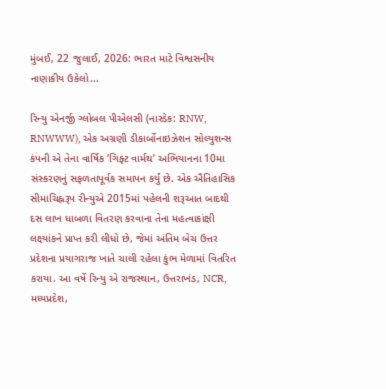મુંબઈ, 22 જુલાઈ, 2026: ભારત માટે વિશ્વસનીય નાણાકીય ઉકેલો...

રિન્યુ એનર્જી ગ્લોબલ પીએલસી (નાસ્ડેક: RNW, RNWWW), એક અગ્રણી ડીકાર્બોનાઇઝેશન સોલ્યુશન્સ કંપની એ તેના વાર્ષિક ‘ગિફ્ટ વાર્મથ’ અભિયાનના 10મા સંસ્કરણનું સફળતાપૂર્વક સમાપન કર્યું છે. એક ઐતિહાસિક સીમાચિહ્નરૂપ રીન્યુએ 2015માં પહેલની શરૂઆત બાદથી દસ લાખ ધાબળા વિતરણ કરવાના તેના મહત્વાકાંક્ષી લક્ષ્યાંકને પ્રાપ્ત કરી લીધો છે, જેમાં અંતિમ બેચ ઉત્તર પ્રદેશના પ્રયાગરાજ ખાતે ચાલી રહેલા કુંભ મેળામાં વિતરિત કરાયા. આ વર્ષે રિન્યુ એ રાજસ્થાન, ઉત્તરાખંડ, NCR, મધ્યપ્રદેશ,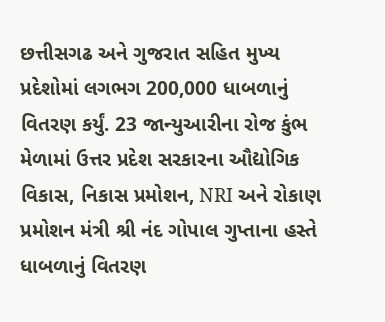છત્તીસગઢ અને ગુજરાત સહિત મુખ્ય પ્રદેશોમાં લગભગ 200,000 ધાબળાનું વિતરણ કર્યું. 23 જાન્યુઆરીના રોજ કુંભ મેળામાં ઉત્તર પ્રદેશ સરકારના ઔદ્યોગિક વિકાસ, નિકાસ પ્રમોશન, NRI અને રોકાણ પ્રમોશન મંત્રી શ્રી નંદ ગોપાલ ગુપ્તાના હસ્તે ધાબળાનું વિતરણ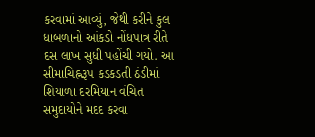કરવામાં આવ્યું, જેથી કરીને કુલ ધાબળાનો આંકડો નોંધપાત્ર રીતે દસ લાખ સુધી પહોંચી ગયો. આ સીમાચિહ્નરૂપ કડકડતી ઠંડીમાં શિયાળા દરમિયાન વંચિત સમુદાયોને મદદ કરવા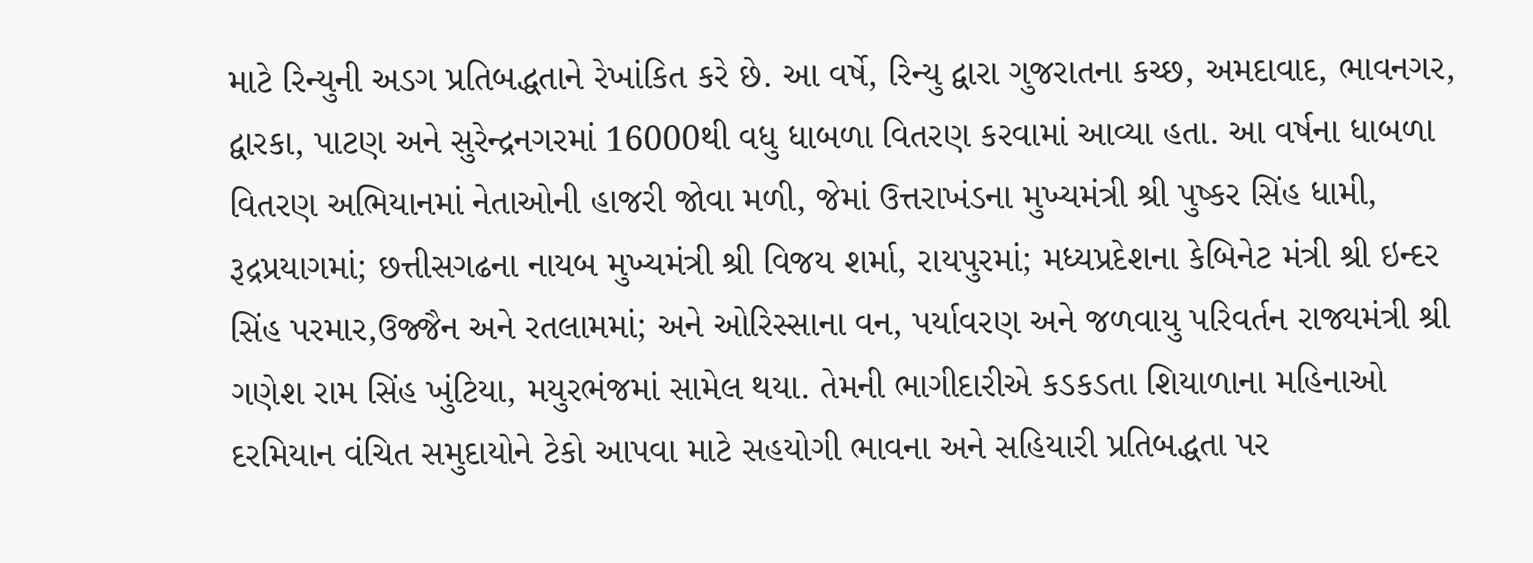માટે રિન્યુની અડગ પ્રતિબદ્ધતાને રેખાંકિત કરે છે. આ વર્ષે, રિન્યુ દ્વારા ગુજરાતના કચ્છ, અમદાવાદ, ભાવનગર, દ્વારકા, પાટણ અને સુરેન્દ્રનગરમાં 16000થી વધુ ધાબળા વિતરણ કરવામાં આવ્યા હતા. આ વર્ષના ધાબળા વિતરણ અભિયાનમાં નેતાઓની હાજરી જોવા મળી, જેમાં ઉત્તરાખંડના મુખ્યમંત્રી શ્રી પુષ્કર સિંહ ધામી, રૂદ્રપ્રયાગમાં; છત્તીસગઢના નાયબ મુખ્યમંત્રી શ્રી વિજય શર્મા, રાયપુરમાં; મધ્યપ્રદેશના કેબિનેટ મંત્રી શ્રી ઇન્દર સિંહ પરમાર,ઉજ્જૈન અને રતલામમાં; અને ઓરિસ્સાના વન, પર્યાવરણ અને જળવાયુ પરિવર્તન રાજ્યમંત્રી શ્રી ગણેશ રામ સિંહ ખુંટિયા, મયુરભંજમાં સામેલ થયા. તેમની ભાગીદારીએ કડકડતા શિયાળાના મહિનાઓ દરમિયાન વંચિત સમુદાયોને ટેકો આપવા માટે સહયોગી ભાવના અને સહિયારી પ્રતિબદ્ધતા પર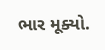ભાર મૂક્યો.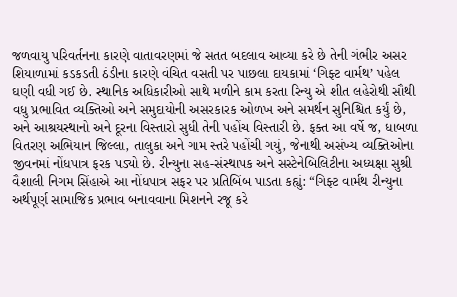જળવાયુ પરિવર્તનના કારણે વાતાવરણમાં જે સતત બદલાવ આવ્યા કરે છે તેની ગંભીર અસર શિયાળામાં કડકડતી ઠંડીના કારણે વંચિત વસતી પર પાછલા દાયકામાં ‘ગિફ્ટ વાર્મથ’ પહેલ ઘણી વધી ગઈ છે. સ્થાનિક અધિકારીઓ સાથે મળીને કામ કરતા રિન્યુ એ શીત લહેરોથી સૌથી વધુ પ્રભાવિત વ્યક્તિઓ અને સમુદાયોની અસરકારક ઓળખ અને સમર્થન સુનિશ્ચિત કર્યું છે, અને આશ્રયસ્થાનો અને દૂરના વિસ્તારો સુધી તેની પહોંચ વિસ્તારી છે. ફક્ત આ વર્ષે જ, ધાબળા વિતરણ અભિયાન જિલ્લા, તાલુકા અને ગામ સ્તરે પહોંચી ગયું, જેનાથી અસંખ્ય વ્યક્તિઓના જીવનમાં નોંધપાત્ર ફરક પડ્યો છે. રીન્યુના સહ-સંસ્થાપક અને સસ્ટેનેબિલિટીના અધ્યક્ષા સુશ્રી વૈશાલી નિગમ સિંહાએ આ નોંધપાત્ર સફર પર પ્રતિબિંબ પાડતા કહ્યું: “ગિફ્ટ વાર્મથ રીન્યુના અર્થપૂર્ણ સામાજિક પ્રભાવ બનાવવાના મિશનને રજૂ કરે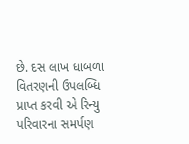છે. દસ લાખ ધાબળા વિતરણની ઉપલબ્ધિ પ્રાપ્ત કરવી એ રિન્યુ પરિવારના સમર્પણ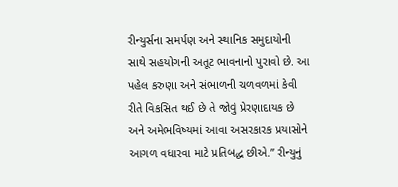રીન્યુર્સના સમર્પણ અને સ્થાનિક સમુદાયોની સાથે સહયોગની અતૂટ ભાવનાનો પુરાવો છે. આ પહેલ કરુણા અને સંભાળની ચળવળમાં કેવી રીતે વિકસિત થઈ છે તે જોવું પ્રેરણાદાયક છે અને અમેભવિષ્યમાં આવા અસરકારક પ્રયાસોને આગળ વધારવા માટે પ્રતિબદ્ધ છીએ.” રીન્યુનું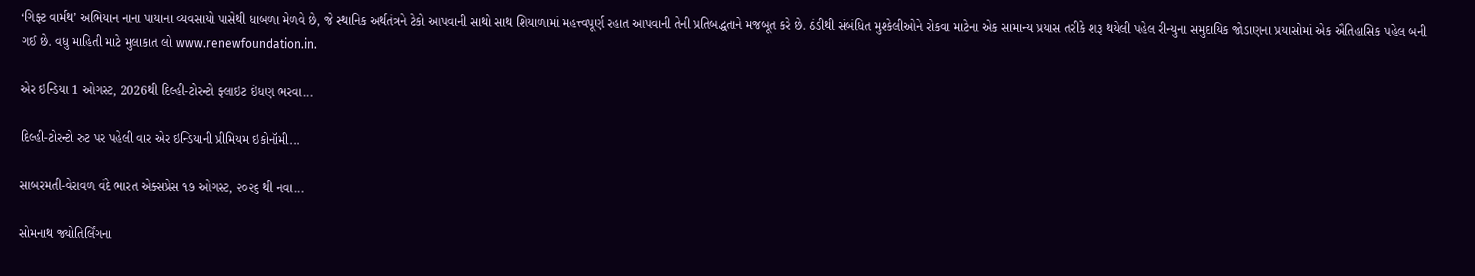‘ગિફ્ટ વાર્મથ’ અભિયાન નાના પાયાના વ્યવસાયો પાસેથી ધાબળા મેળવે છે, જે સ્થાનિક અર્થતંત્રને ટેકો આપવાની સાથો સાથ શિયાળામાં મહત્ત્વપૂર્ણ રહાત આપવાની તેની પ્રતિબદ્ધતાને મજબૂત કરે છે. ઠંડીથી સંબંધિત મુશ્કેલીઓને રોકવા માટેના એક સામાન્ય પ્રયાસ તરીકે શરૂ થયેલી પહેલ રીન્યુના સમુદાયિક જોડાણના પ્રયાસોમાં એક ઐતિહાસિક પહેલ બની ગઈ છે. વધુ માહિતી માટે મુલાકાત લો www.renewfoundation.in.

એર ઇન્ડિયા 1 ઓગસ્ટ, 2026થી દિલ્હી-ટોરન્ટો ફ્લાઇટ ઇંધણ ભરવા...

દિલ્હી-ટોરન્ટો રુટ પર પહેલી વાર એર ઇન્ડિયાની પ્રીમિયમ ઇકોનૉમી...

સાબરમતી-વેરાવળ વંદે ભારત એક્સપ્રેસ ૧૭ ઓગસ્ટ, ૨૦૨૬ થી નવા...

સોમનાથ જ્યોતિર્લિંગના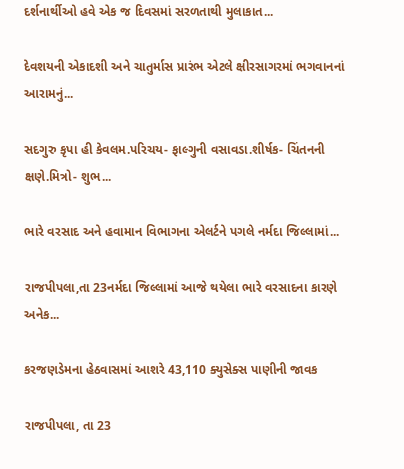દર્શનાર્થીઓ હવે એક જ દિવસમાં સરળતાથી મુલાકાત...

દેવશયની એકાદશી અને ચાતુર્માસ પ્રારંભ એટલે ક્ષીરસાગરમાં ભગવાનનાં આરામનું...

સદગુરુ કૃપા હી કેવલમ.પરિચય- ફાલ્ગુની વસાવડા.શીર્ષક- ચિંતનની ક્ષણે.મિત્રો- શુભ...

ભારે વરસાદ અને હવામાન વિભાગના એલર્ટને પગલે નર્મદા જિલ્લામાં...

રાજપીપલા,તા 23નર્મદા જિલ્લામાં આજે થયેલા ભારે વરસાદના કારણે અનેક...

કરજણડેમના હેઠવાસમાં આશરે 43,110 ક્યુસેક્સ પાણીની જાવક

રાજપીપલા, તા 23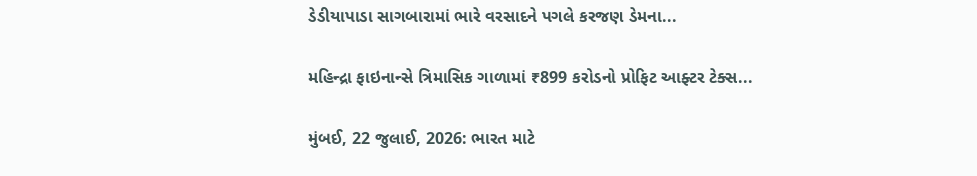ડેડીયાપાડા સાગબારામાં ભારે વરસાદને પગલે કરજણ ડેમના...

મહિન્દ્રા ફાઇનાન્સે ત્રિમાસિક ગાળામાં ₹899 કરોડનો પ્રોફિટ આફ્ટર ટેક્સ...

મુંબઈ, 22 જુલાઈ, 2026: ભારત માટે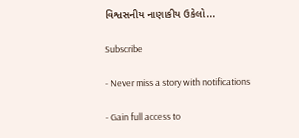વિશ્વસનીય નાણાકીય ઉકેલો...

Subscribe

- Never miss a story with notifications

- Gain full access to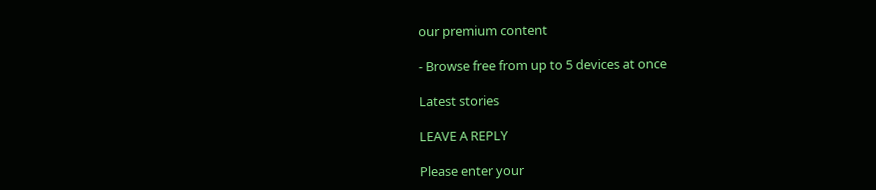our premium content

- Browse free from up to 5 devices at once

Latest stories

LEAVE A REPLY

Please enter your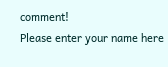comment!
Please enter your name here